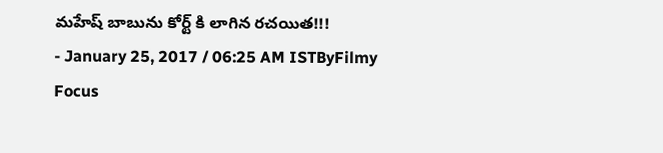మహేష్ బాబును కోర్ట్ కి లాగిన రచయిత!!!
- January 25, 2017 / 06:25 AM ISTByFilmy Focus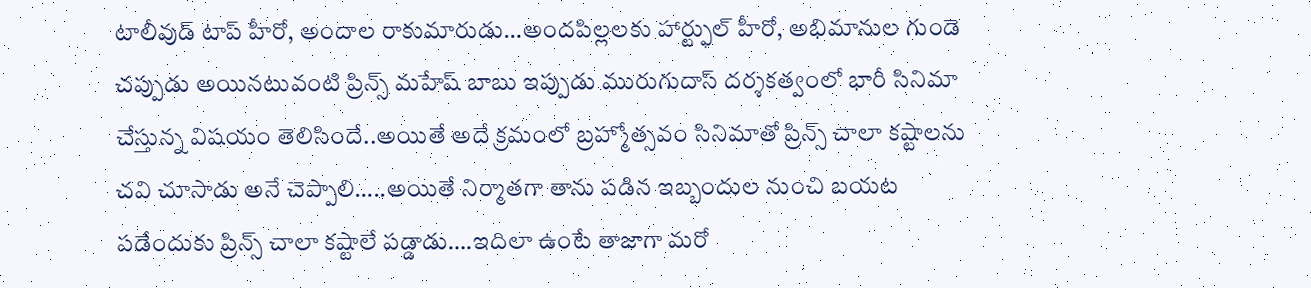టాలీవుడ్ టాప్ హీరో, అందాల రాకుమారుడు…అందపిల్లలకు హార్ట్ఫుల్ హీరో, అభిమానుల గుండె చప్పుడు అయినటువంటి ప్రిన్స్ మహేష్ బాబు ఇప్పుడు మురుగుదాస్ దర్శకత్వంలో భారీ సినిమా చేస్తున్న విషయం తెలిసిందే..అయితే అదే క్రమంలో బ్రహ్మోత్సవం సినిమాతో ప్రిన్స్ చాలా కష్టాలను చవి చూసాడు అనే చెప్పాలి…..అయితే నిర్మాతగా తాను పడిన ఇబ్బందుల నుంచి బయట పడేందుకు ప్రిన్స్ చాలా కష్టాలే పడ్డాడు….ఇదిలా ఉంటే తాజాగా మరో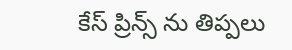కేస్ ప్రిన్స్ ను తిప్పలు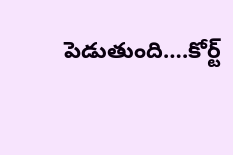పెడుతుంది….కోర్ట్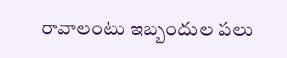రావాలంటు ఇబ్బందుల పలు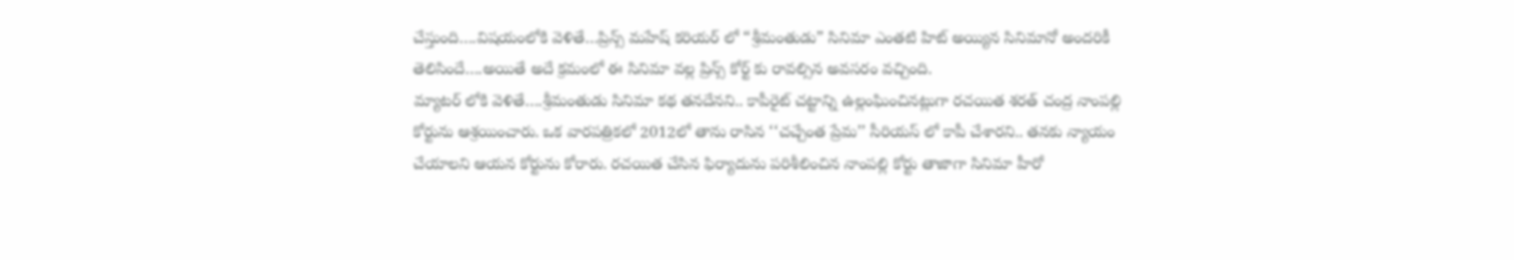చేస్తుంది….విషయంలోకి వెళితే…ప్రిన్స్ మహేష్ కరియర్ లో “శ్రీమంతుడు” సినిమా ఎంతటి హిట్ అయ్యిన సినిమానో అందరికీ తెలిసిందే….అయితే అదే క్రమంలో ఈ సినిమా వల్ల ప్రిన్స్ కోర్ట్ కు రావల్సిన అవసరం వచ్చింది.
మ్యాటర్ లోకి వెళితే….శ్రీమంతుడు సినిమా కథ తనదేనని.. కాపీరైట్ చట్టాన్ని ఉల్లంఘించినట్లుగా రచయిత శరత్ చంద్ర నాంపల్లి కోర్టును ఆశ్రయించారు. ఒక వారపత్రికలో 2012లో తాను రాసిన ‘‘చచ్చేంత ప్రేమ’’ సీరియస్ లో కాపీ చేశారని.. తనకు న్యాయం చేయాలని ఆయన కోర్టును కోరారు. రచయిత చేసిన ఫిర్యాదును పరిశీలించిన నాంపల్లి కోర్టు తాజాగా సినిమా హీరో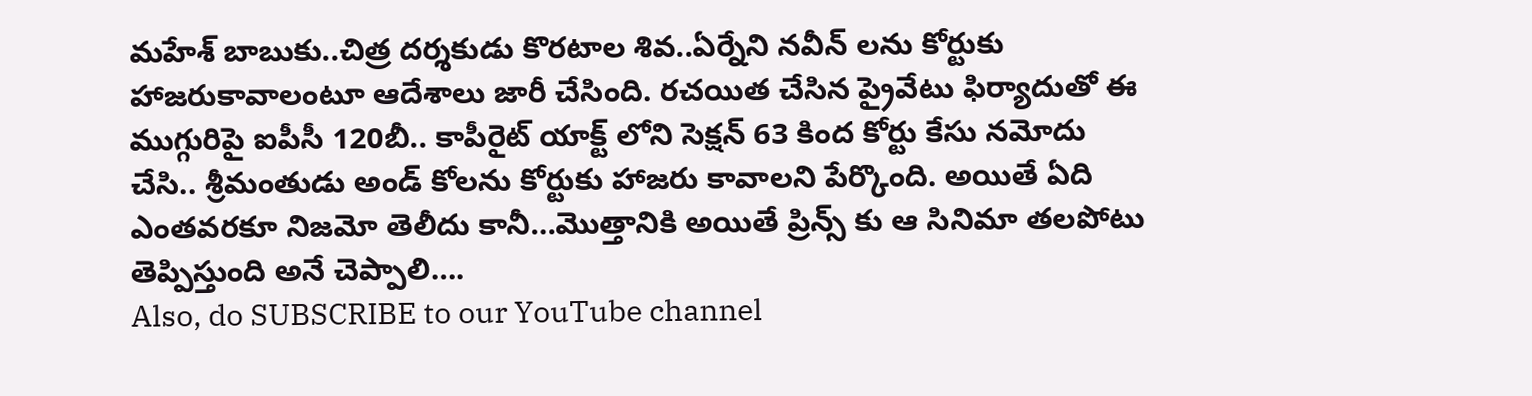మహేశ్ బాబుకు..చిత్ర దర్శకుడు కొరటాల శివ..ఏర్నేని నవీన్ లను కోర్టుకు హాజరుకావాలంటూ ఆదేశాలు జారీ చేసింది. రచయిత చేసిన ప్రైవేటు ఫిర్యాదుతో ఈ ముగ్గురిపై ఐపీసీ 120బీ.. కాపీరైట్ యాక్ట్ లోని సెక్షన్ 63 కింద కోర్టు కేసు నమోదు చేసి.. శ్రీమంతుడు అండ్ కోలను కోర్టుకు హాజరు కావాలని పేర్కొంది. అయితే ఏది ఎంతవరకూ నిజమో తెలీదు కానీ…మొత్తానికి అయితే ప్రిన్స్ కు ఆ సినిమా తలపోటు తెప్పిస్తుంది అనే చెప్పాలి….
Also, do SUBSCRIBE to our YouTube channel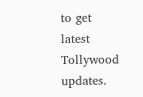to get latest Tollywood updates.